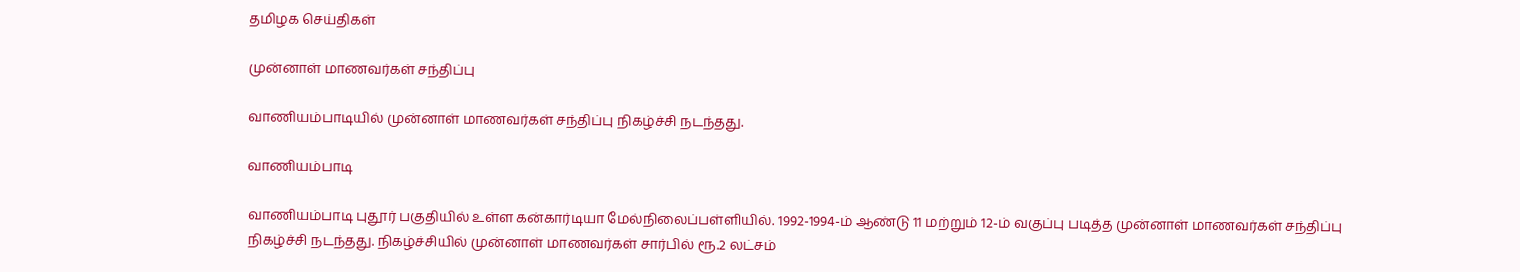தமிழக செய்திகள்

முன்னாள் மாணவர்கள் சந்திப்பு

வாணியம்பாடியில் முன்னாள் மாணவர்கள் சந்திப்பு நிகழ்ச்சி நடந்தது.

வாணியம்பாடி

வாணியம்பாடி புதூர் பகுதியில் உள்ள கன்கார்டியா மேல்நிலைப்பள்ளியில். 1992-1994-ம் ஆண்டு 11 மற்றும் 12-ம் வகுப்பு படித்த முன்னாள் மாணவர்கள் சந்திப்பு நிகழ்ச்சி நடந்தது. நிகழ்ச்சியில் முன்னாள் மாணவர்கள் சார்பில் ரூ.2 லட்சம்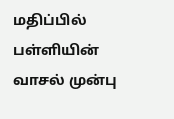மதிப்பில் பள்ளியின் வாசல் முன்பு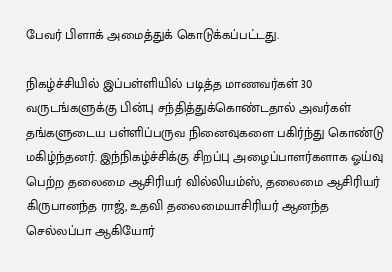பேவர் பிளாக் அமைத்துக் கொடுக்கப்பட்டது.

நிகழ்ச்சியில் இப்பள்ளியில் படித்த மாணவர்கள் 30 வருடங்களுக்கு பின்பு சந்தித்துக்கொண்டதால் அவர்கள் தங்களுடைய பள்ளிப்பருவ நினைவுகளை பகிர்ந்து கொண்டு மகிழ்ந்தனர். இந்நிகழ்ச்சிக்கு சிறப்பு அழைப்பாளர்களாக ஓய்வு பெற்ற தலைமை ஆசிரியர் வில்லியம்ஸ், தலைமை ஆசிரியர் கிருபானந்த ராஜ், உதவி தலைமையாசிரியர் ஆனந்த செல்லப்பா ஆகியோர்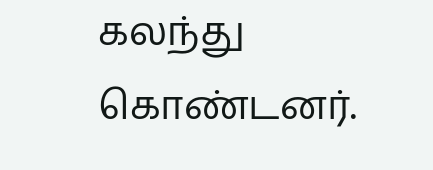கலந்து கொண்டனர்.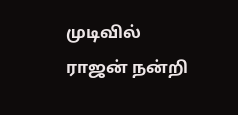முடிவில் ராஜன் நன்றி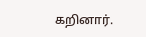கறினார்.